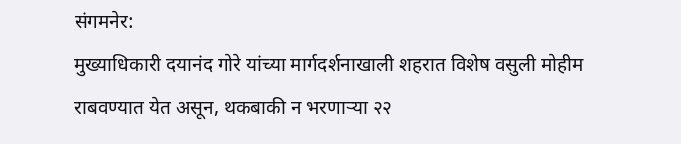संगमनेर:
मुख्याधिकारी दयानंद गोरे यांच्या मार्गदर्शनाखाली शहरात विशेष वसुली मोहीम राबवण्यात येत असून, थकबाकी न भरणाऱ्या २२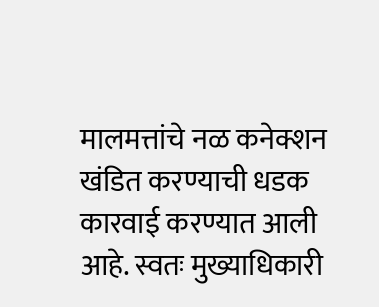मालमत्तांचे नळ कनेक्शन खंडित करण्याची धडक कारवाई करण्यात आली आहे. स्वतः मुख्याधिकारी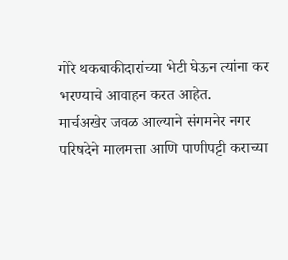गोरे थकबाकीदारांच्या भेटी घेऊन त्यांना कर भरण्याचे आवाहन करत आहेत.
मार्चअखेर जवळ आल्याने संगमनेर नगर परिषदेने मालमत्ता आणि पाणीपट्टी कराच्या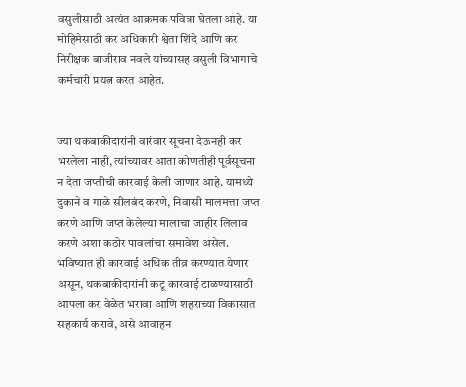वसुलीसाठी अत्यंत आक्रमक पवित्रा घेतला आहे. या मोहिमेसाठी कर अधिकारी श्वेता शिंदे आणि कर निरीक्षक बाजीराव नवले यांच्यासह वसुली विभागाचे कर्मचारी प्रयत्न करत आहेत.


ज्या थकबाकीदारांनी वारंवार सूचना देऊनही कर भरलेला नाही, त्यांच्यावर आता कोणतीही पूर्वसूचना न देता जप्तीची कारवाई केली जाणार आहे. यामध्ये दुकाने व गाळे सीलबंद करणे, निवासी मालमत्ता जप्त करणे आणि जप्त केलेल्या मालाचा जाहीर लिलाव करणे अशा कठोर पावलांचा समावेश असेल.
भविष्यात ही कारवाई अधिक तीव्र करण्यात येणार असून, थकबाकीदारांनी कटू कारवाई टाळण्यासाठी आपला कर वेळेत भरावा आणि शहराच्या विकासात सहकार्य करावे, असे आवाहन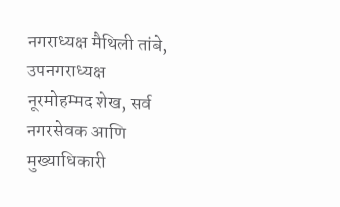नगराध्यक्ष मैथिली तांबे, उपनगराध्यक्ष नूरमोहम्मद शेख, सर्व नगरसेवक आणि मुख्याधिकारी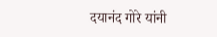दयानंद गोरे यांनी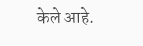केले आहे.